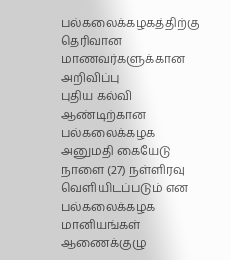பல்கலைக்கழகத்திற்கு தெரிவான மாணவர்களுக்கான அறிவிப்பு
புதிய கல்வி ஆண்டிற்கான பல்கலைக்கழக அனுமதி கையேடு நாளை (27) நள்ளிரவு வெளியிடப்படும் என பல்கலைக்கழக மானியங்கள் ஆணைக்குழு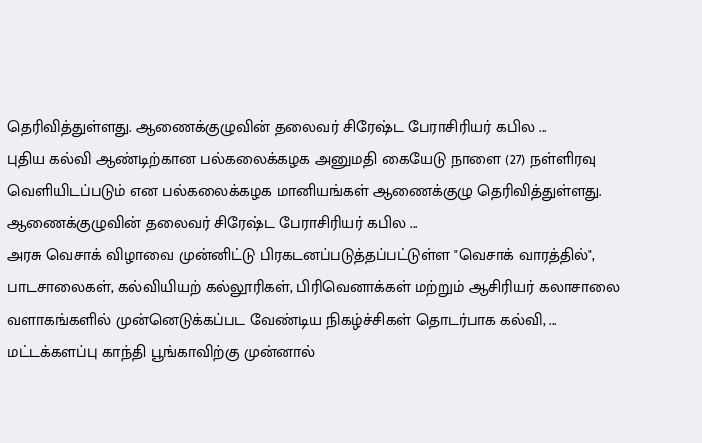தெரிவித்துள்ளது. ஆணைக்குழுவின் தலைவர் சிரேஷ்ட பேராசிரியர் கபில ...
புதிய கல்வி ஆண்டிற்கான பல்கலைக்கழக அனுமதி கையேடு நாளை (27) நள்ளிரவு வெளியிடப்படும் என பல்கலைக்கழக மானியங்கள் ஆணைக்குழு தெரிவித்துள்ளது. ஆணைக்குழுவின் தலைவர் சிரேஷ்ட பேராசிரியர் கபில ...
அரசு வெசாக் விழாவை முன்னிட்டு பிரகடனப்படுத்தப்பட்டுள்ள "வெசாக் வாரத்தில்", பாடசாலைகள், கல்வியியற் கல்லூரிகள், பிரிவெனாக்கள் மற்றும் ஆசிரியர் கலாசாலை வளாகங்களில் முன்னெடுக்கப்பட வேண்டிய நிகழ்ச்சிகள் தொடர்பாக கல்வி, ...
மட்டக்களப்பு காந்தி பூங்காவிற்கு முன்னால்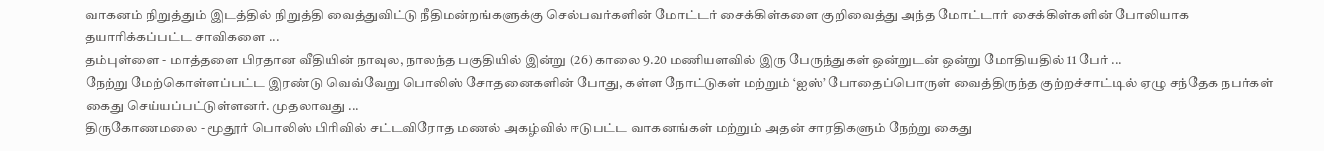வாகனம் நிறுத்தும் இடத்தில் நிறுத்தி வைத்துவிட்டு நீதிமன்றங்களுக்கு செல்பவர்களின் மோட்டர் சைக்கிள்களை குறிவைத்து அந்த மோட்டார் சைக்கிள்களின் போலியாக தயாரிக்கப்பட்ட சாவிகளை ...
தம்புள்ளை - மாத்தளை பிரதான வீதியின் நாவுல, நாலந்த பகுதியில் இன்று (26) காலை 9.20 மணியளவில் இரு பேருந்துகள் ஒன்றுடன் ஒன்று மோதியதில் 11 பேர் ...
நேற்று மேற்கொள்ளப்பட்ட இரண்டு வெவ்வேறு பொலிஸ் சோதனைகளின் போது, கள்ள நோட்டுகள் மற்றும் ‘ஐஸ்’ போதைப்பொருள் வைத்திருந்த குற்றச்சாட்டில் ஏழு சந்தேக நபர்கள் கைது செய்யப்பட்டுள்ளனர். முதலாவது ...
திருகோணமலை - மூதூர் பொலிஸ் பிரிவில் சட்டவிரோத மணல் அகழ்வில் ஈடுபட்ட வாகனங்கள் மற்றும் அதன் சாரதிகளும் நேற்று கைது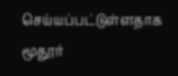செய்யப்பட்டுள்ளதாக மூதூர்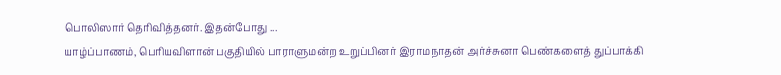பொலிஸார் தெரிவித்தனர். இதன்போது ...
யாழ்ப்பாணம், பெரியவிளான் பகுதியில் பாராளுமன்ற உறுப்பினர் இராமநாதன் அர்ச்சுனா பெண்களைத் துப்பாக்கி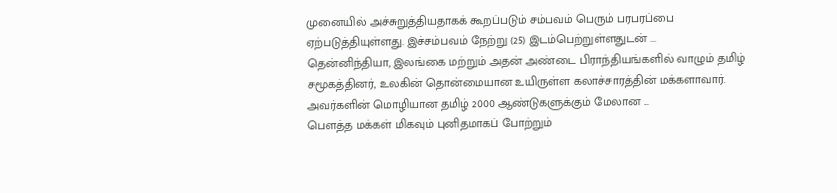முனையில் அச்சுறுத்தியதாகக் கூறப்படும் சம்பவம் பெரும் பரபரப்பை ஏற்படுத்தியுள்ளது. இச்சம்பவம் நேற்று (25) இடம்பெற்றுள்ளதுடன் ...
தென்னிந்தியா, இலங்கை மற்றும் அதன் அண்டை பிராந்தியங்களில் வாழும் தமிழ் சமூகத்தினர், உலகின் தொன்மையான உயிருள்ள கலாச்சாரத்தின் மக்களாவார். அவர்களின் மொழியான தமிழ் 2000 ஆண்டுகளுக்கும் மேலான ...
பௌத்த மக்கள் மிகவும் புனிதமாகப் போற்றும்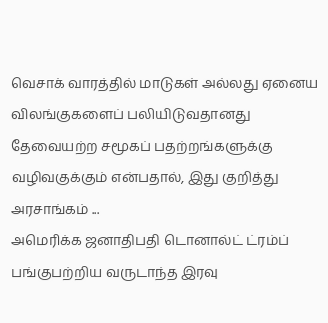வெசாக் வாரத்தில் மாடுகள் அல்லது ஏனைய விலங்குகளைப் பலியிடுவதானது தேவையற்ற சமூகப் பதற்றங்களுக்கு வழிவகுக்கும் என்பதால், இது குறித்து அரசாங்கம் ...
அமெரிக்க ஜனாதிபதி டொனால்ட் ட்ரம்ப் பங்குபற்றிய வருடாந்த இரவு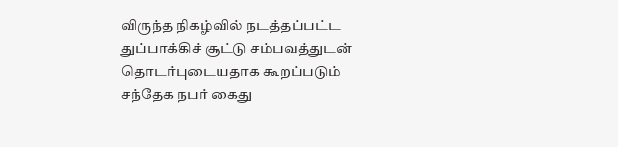விருந்த நிகழ்வில் நடத்தப்பட்ட துப்பாக்கிச் சூட்டு சம்பவத்துடன் தொடர்புடையதாக கூறப்படும் சந்தேக நபர் கைது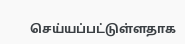செய்யப்பட்டுள்ளதாக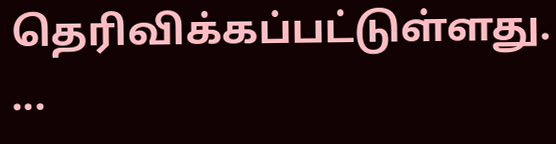தெரிவிக்கப்பட்டுள்ளது. ...